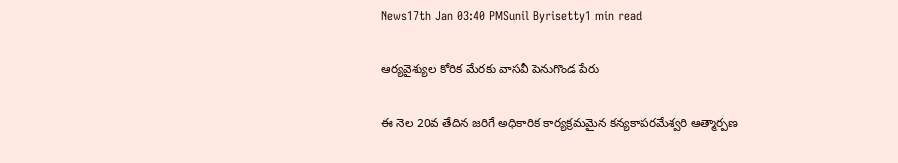News17th Jan 03:40 PMSunil Byrisetty1 min read

ఆర్యవైశ్యుల కోరిక మేరకు వాసవీ పెనుగొండ పేరు

ఈ నెల 20వ తేదిన జరిగే అధికారిక కార్యక్రమమైన కన్యకాపరమేశ్వరి ఆత్మార్పణ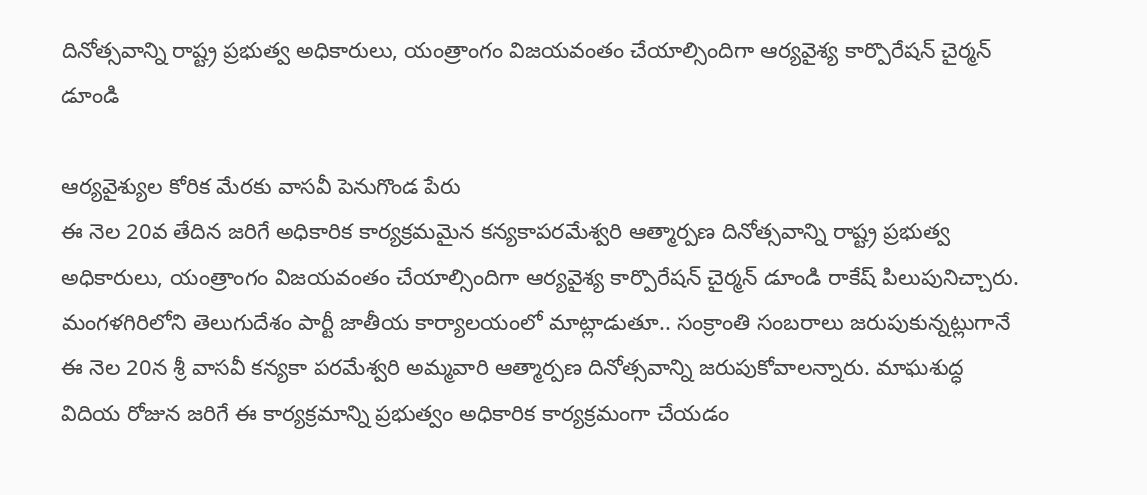దినోత్సవాన్ని రాష్ట్ర ప్రభుత్వ అధికారులు, యంత్రాంగం విజయవంతం చేయాల్సిందిగా ఆర్యవైశ్య కార్పొరేషన్ చైర్మన్ డూండి

ఆర్యవైశ్యుల కోరిక మేరకు వాసవీ పెనుగొండ పేరు
ఈ నెల 20వ తేదిన జరిగే అధికారిక కార్యక్రమమైన కన్యకాపరమేశ్వరి ఆత్మార్పణ దినోత్సవాన్ని రాష్ట్ర ప్రభుత్వ అధికారులు, యంత్రాంగం విజయవంతం చేయాల్సిందిగా ఆర్యవైశ్య కార్పొరేషన్ చైర్మన్ డూండి రాకేష్ పిలుపునిచ్చారు. మంగళగిరిలోని తెలుగుదేశం పార్టీ జాతీయ కార్యాలయంలో మాట్లాడుతూ.. సంక్రాంతి సంబరాలు జరుపుకున్నట్లుగానే ఈ నెల 20న శ్రీ వాసవీ కన్యకా పరమేశ్వరి అమ్మవారి ఆత్మార్పణ దినోత్సవాన్ని జరుపుకోవాలన్నారు. మాఘశుద్ధ విదియ రోజున జరిగే ఈ కార్యక్రమాన్ని ప్రభుత్వం అధికారిక కార్యక్రమంగా చేయడం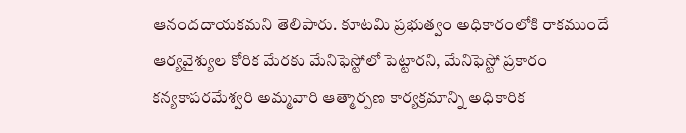ఆనందదాయకమని తెలిపారు. కూటమి ప్రభుత్వం అధికారంలోకి రాకముందే ఆర్యవైశ్యుల కోరిక మేరకు మేనిఫెస్టోలో పెట్టారని, మేనిఫెస్టో ప్రకారం కన్యకాపరమేశ్వరి అమ్మవారి ఆత్మార్పణ కార్యక్రమాన్ని అధికారిక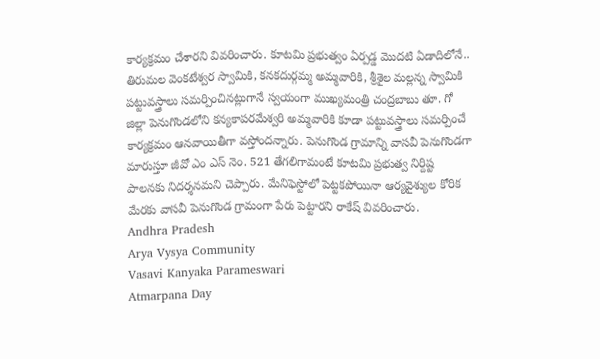కార్యక్రమం చేశారని వివరించారు. కూటమి ప్రభుత్వం ఏర్పడ్డ మొదటి ఏడాదిలోనే.. తిరుమల వెంకటేశ్వర స్వామికి, కనకదుర్గమ్మ అమ్మవారికి, శ్రీశైల మల్లన్న స్వామికి పట్టువస్త్రాలు సమర్పించినట్లుగానే స్వయంగా ముఖ్యమంత్రి చంద్రబాబు తూ. గో జిల్లా పెనుగొండలోని కన్యకాపరమేశ్వరి అమ్మవారికి కూడా పట్టువస్త్రాలు సమర్పించే కార్యక్రమం ఆనవాయితీగా వస్తోందన్నారు. పెనుగొండ గ్రామాన్ని వాసవీ పెనుగొండగా మారుస్తూ జీవో ఎం ఎస్ నెం. 521 తేగలిగామంటే కూటమి ప్రభుత్వ నిర్దిష్ట పాలనకు నిదర్శనమని చెప్పారు. మేనిఫెస్టోలో పెట్టకపోయినా ఆర్యవైశ్యుల కోరిక మేరకు వాసవీ పెనుగొండ గ్రామంగా పేరు పెట్టారని రాకేష్ వివరించారు.
Andhra Pradesh
Arya Vysya Community
Vasavi Kanyaka Parameswari
Atmarpana Day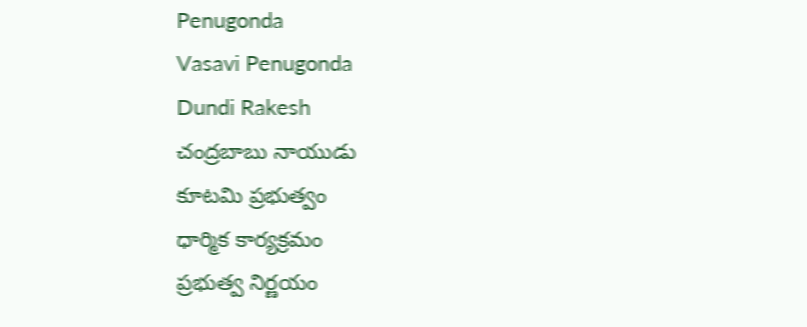Penugonda
Vasavi Penugonda
Dundi Rakesh
చంద్రబాబు నాయుడు
కూటమి ప్రభుత్వం
ధార్మిక కార్యక్రమం
ప్రభుత్వ నిర్ణయం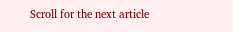Scroll for the next article